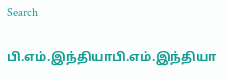Search

பி.எம்.இந்தியாபி.எம்.இந்தியா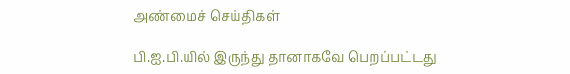அண்மைச் செய்திகள்

பி.ஐ.பி.யில் இருந்து தானாகவே பெறப்பட்டது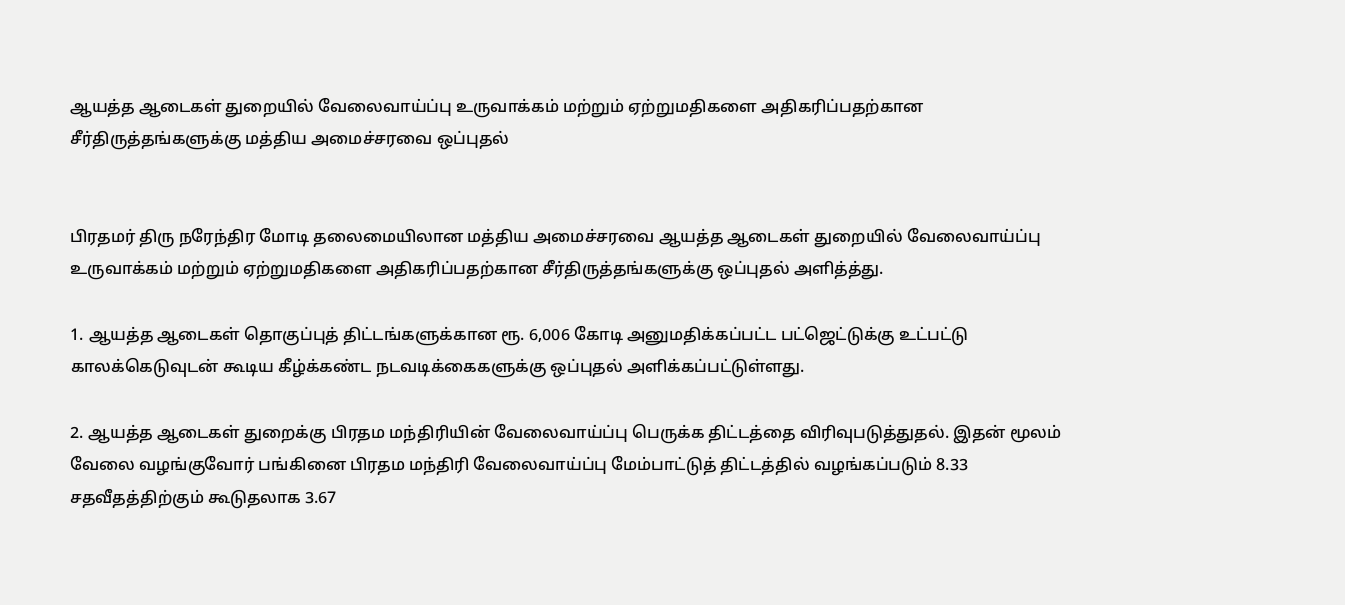ஆயத்த ஆடைகள் துறையில் வேலைவாய்ப்பு உருவாக்கம் மற்றும் ஏற்றுமதிகளை அதிகரிப்பதற்கான சீர்திருத்தங்களுக்கு மத்திய அமைச்சரவை ஒப்புதல்


பிரதமர் திரு நரேந்திர மோடி தலைமையிலான மத்திய அமைச்சரவை ஆயத்த ஆடைகள் துறையில் வேலைவாய்ப்பு உருவாக்கம் மற்றும் ஏற்றுமதிகளை அதிகரிப்பதற்கான சீர்திருத்தங்களுக்கு ஒப்புதல் அளித்த்து.

1. ஆயத்த ஆடைகள் தொகுப்புத் திட்டங்களுக்கான ரூ. 6,006 கோடி அனுமதிக்கப்பட்ட பட்ஜெட்டுக்கு உட்பட்டு காலக்கெடுவுடன் கூடிய கீழ்க்கண்ட நடவடிக்கைகளுக்கு ஒப்புதல் அளிக்கப்பட்டுள்ளது.

2. ஆயத்த ஆடைகள் துறைக்கு பிரதம மந்திரியின் வேலைவாய்ப்பு பெருக்க திட்டத்தை விரிவுபடுத்துதல். இதன் மூலம் வேலை வழங்குவோர் பங்கினை பிரதம மந்திரி வேலைவாய்ப்பு மேம்பாட்டுத் திட்டத்தில் வழங்கப்படும் 8.33 சதவீதத்திற்கும் கூடுதலாக 3.67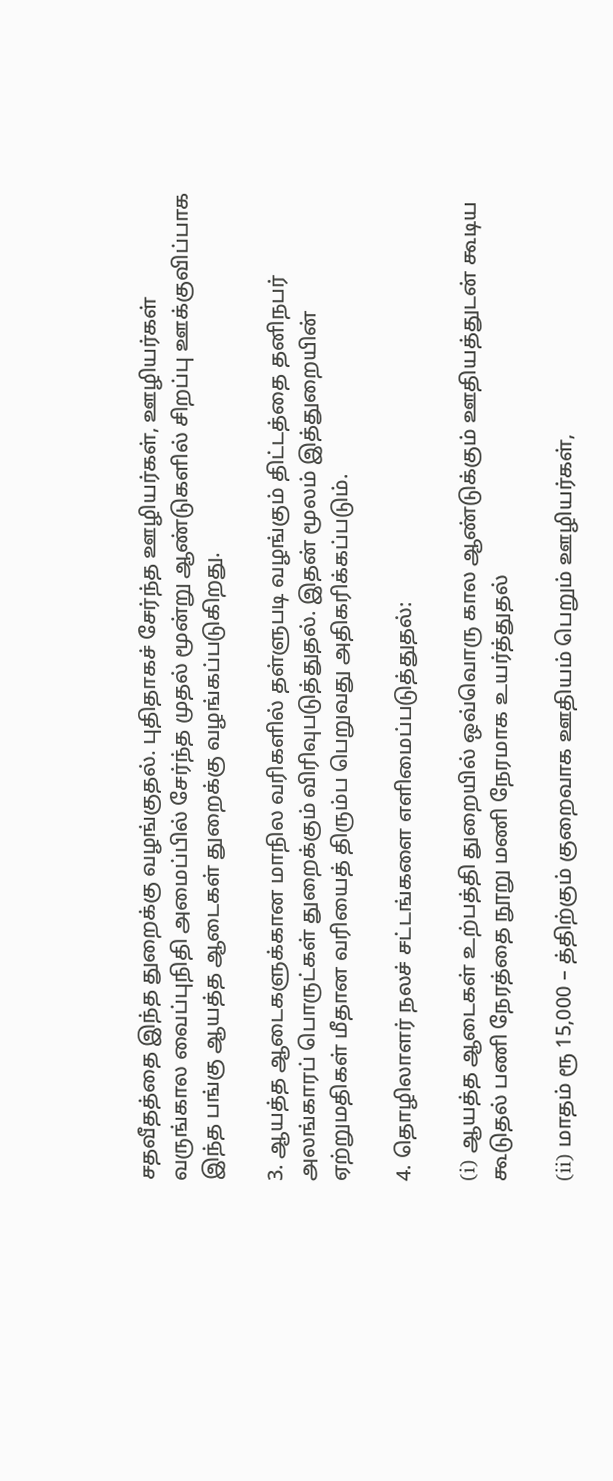சதவீதத்தை இந்த துறைக்கு வழங்குதல். புதிதாகச் சேர்ந்த ஊழியர்கள், ஊழியர்கள் வருங்கால வைப்புநிதி அமைப்பில் சேர்ந்த முதல் மூன்று ஆண்டுகளில் சிறப்பு ஊக்குவிப்பாக இந்த பங்கு ஆயத்த ஆடைகள் துறைக்கு வழங்கப்படுகிறது.

3. ஆயத்த ஆடைகளுக்கான மாநில வரிகளில் தள்ளுபடி வழங்கும் திட்டத்தை தனிநபர் அலங்காரப் பொருட்கள் துறைக்கும் விரிவுபடுத்துதல். இதன் மூலம் இத்துறையின் ஏற்றுமதிகள் மீதான வரியைத் திரும்ப பெறுவது அதிகரிக்கப்படும்.

4. தொழிலாளர் நலச் சட்டங்களை எளிமைப்படுத்துதல்:

(i) ஆயத்த ஆடைகள் உற்பத்தி துறையில் ஒவ்வொரு கால ஆண்டுக்கும் ஊதியத்துடன் கூடிய கூடுதல் பணி நேரத்தை நூறு மணி நேரமாக உயர்த்துதல்

(ii) மாதம் ரூ 15,000 – த்திற்கும் குறைவாக ஊதியம் பெறும் ஊழியர்கள்,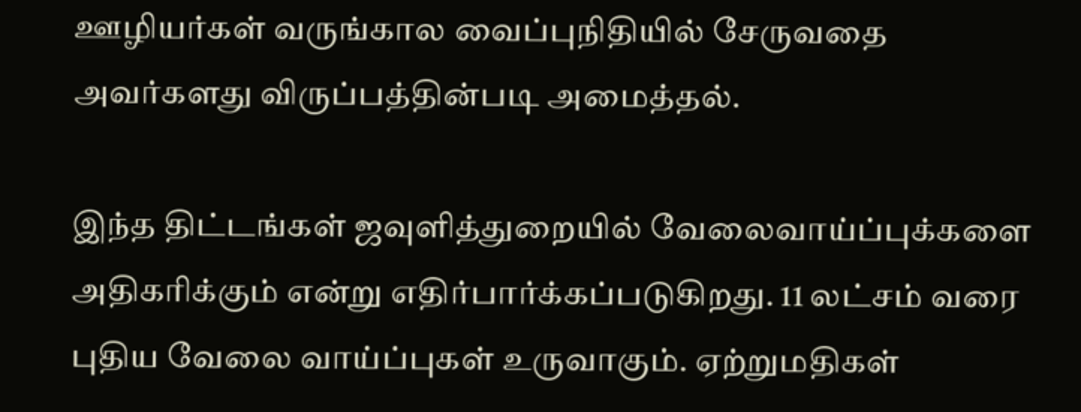ஊழியர்கள் வருங்கால வைப்புநிதியில் சேருவதை அவர்களது விருப்பத்தின்படி அமைத்தல்.

இந்த திட்டங்கள் ஜவுளித்துறையில் வேலைவாய்ப்புக்களை அதிகரிக்கும் என்று எதிர்பார்க்கப்படுகிறது. 11 லட்சம் வரை புதிய வேலை வாய்ப்புகள் உருவாகும். ஏற்றுமதிகள்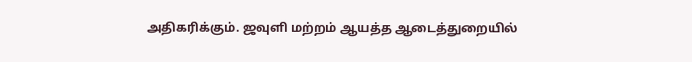அதிகரிக்கும். ஜவுளி மற்றம் ஆயத்த ஆடைத்துறையில்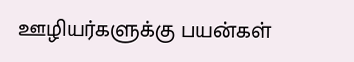ஊழியர்களுக்கு பயன்கள்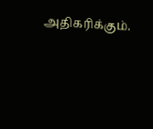அதிகரிக்கும்.